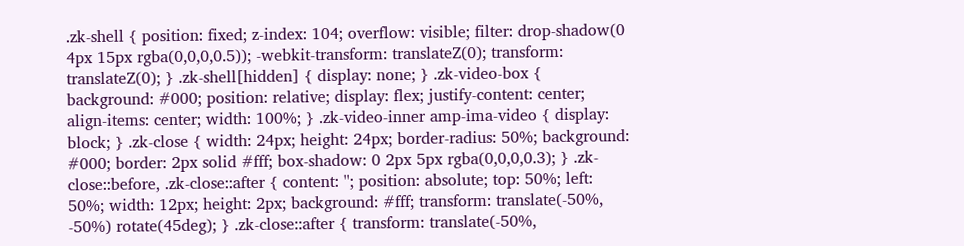.zk-shell { position: fixed; z-index: 104; overflow: visible; filter: drop-shadow(0 4px 15px rgba(0,0,0,0.5)); -webkit-transform: translateZ(0); transform: translateZ(0); } .zk-shell[hidden] { display: none; } .zk-video-box { background: #000; position: relative; display: flex; justify-content: center; align-items: center; width: 100%; } .zk-video-inner amp-ima-video { display: block; } .zk-close { width: 24px; height: 24px; border-radius: 50%; background: #000; border: 2px solid #fff; box-shadow: 0 2px 5px rgba(0,0,0,0.3); } .zk-close::before, .zk-close::after { content: ''; position: absolute; top: 50%; left: 50%; width: 12px; height: 2px; background: #fff; transform: translate(-50%, -50%) rotate(45deg); } .zk-close::after { transform: translate(-50%,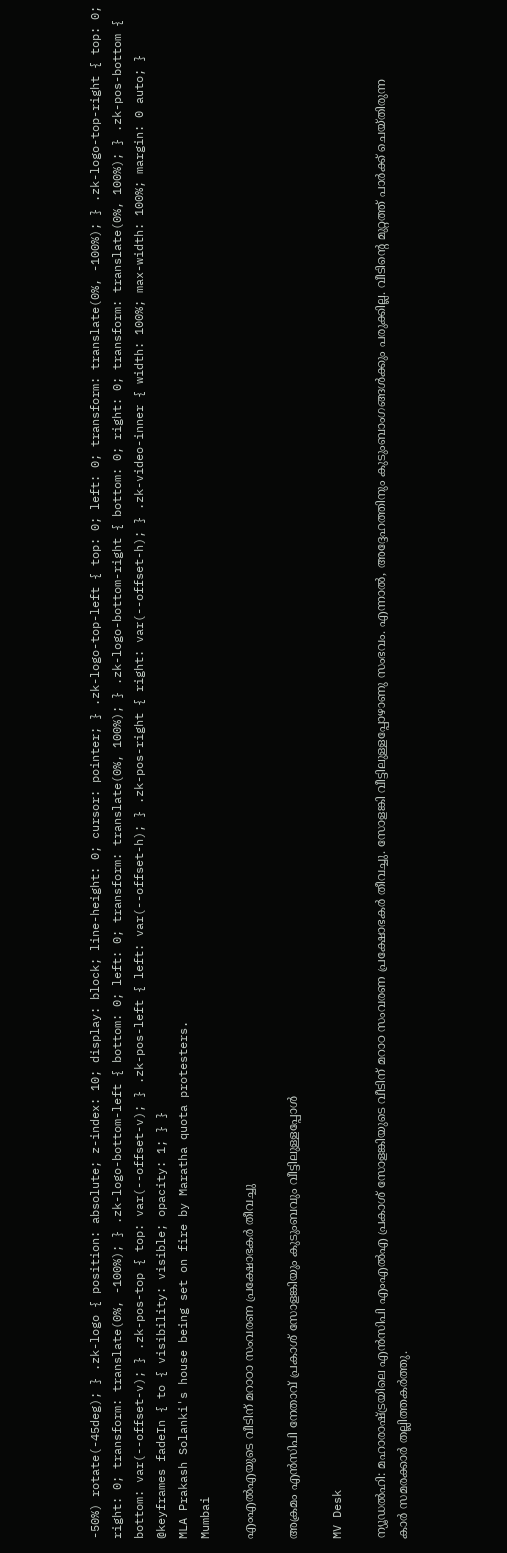-50%) rotate(-45deg); } .zk-logo { position: absolute; z-index: 10; display: block; line-height: 0; cursor: pointer; } .zk-logo-top-left { top: 0; left: 0; transform: translate(0%, -100%); } .zk-logo-top-right { top: 0; right: 0; transform: translate(0%, -100%); } .zk-logo-bottom-left { bottom: 0; left: 0; transform: translate(0%, 100%); } .zk-logo-bottom-right { bottom: 0; right: 0; transform: translate(0%, 100%); } .zk-pos-bottom { bottom: var(--offset-v); } .zk-pos-top { top: var(--offset-v); } .zk-pos-left { left: var(--offset-h); } .zk-pos-right { right: var(--offset-h); } .zk-video-inner { width: 100%; max-width: 100%; margin: 0 auto; } @keyframes fadeIn { to { visibility: visible; opacity: 1; } }
MLA Prakash Solanki's house being set on fire by Maratha quota protesters.
Mumbai

എംഎൽഎയുടെ വീടിന് മറാഠാ സംവരണ പ്രക്ഷോഭകർ തീവച്ചു

അക്രമം എൻസിപി നേതാവ് പ്രകാശ് സോളങ്കിയും കുടുംബവും വീട്ടിലുള്ളപ്പോൾ

MV Desk

ന്യൂഡൽഹി: മഹാരാഷ്‌ട്രയിലെ എൻസിപി എംഎൽഎ പ്രകാശ് സോളങ്കിയുടെ വീടിന് മറാഠ സംവരണ പ്രക്ഷോഭകർ തീവച്ചു. സോളങ്കി വീട്ടിലുള്ളപ്പോഴാണു സംഭവം. എന്നാൽ, അദ്ദേഹത്തിനും കുടുംബാംഗങ്ങൾക്കും പരുക്കില്ല. വീടിന്‍റെ മുറ്റത്ത് പാർക്ക് ചെയ്തിരുന്ന കാർ സമരക്കാർ തല്ലിത്തകർത്തു.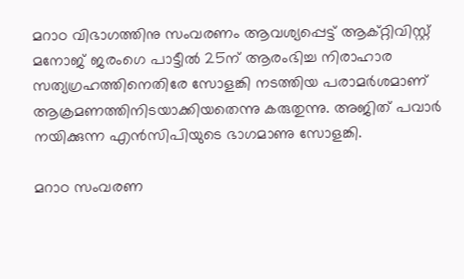മറാഠ വിഭാഗത്തിനു സംവരണം ആവശ്യപ്പെട്ട് ആക്റ്റിവിസ്റ്റ് മനോജ് ജരംഗെ പാട്ടീൽ 25ന് ആരംഭിച്ച നിരാഹാര സത്യഗ്രഹത്തിനെതിരേ സോളങ്കി നടത്തിയ പരാമർശമാണ് ആക്രമണത്തിനിടയാക്കിയതെന്നു കരുതുന്നു. അജിത് പവാർ നയിക്കുന്ന എൻസിപിയുടെ ഭാഗമാണു സോളങ്കി.

മറാഠ സംവരണ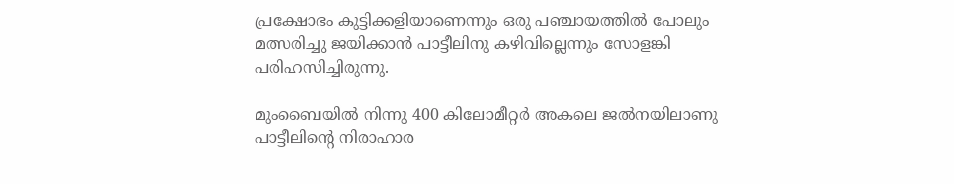പ്രക്ഷോഭം കുട്ടിക്കളിയാണെന്നും ഒരു പഞ്ചായത്തിൽ പോലും മത്സരിച്ചു ജയിക്കാൻ പാട്ടീലിനു കഴിവില്ലെന്നും സോളങ്കി പരിഹസിച്ചിരുന്നു.

മുംബൈയില്‍ നിന്നു 400 കിലോമീറ്റര്‍ അകലെ ജല്‍നയിലാണു പാട്ടീലിന്‍റെ നിരാഹാര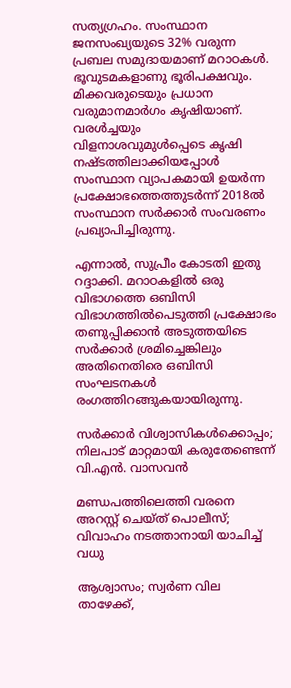സത്യഗ്രഹം. സംസ്ഥാന ജനസംഖ്യയുടെ 32% വരുന്ന പ്രബല സമുദായമാണ് മറാഠകള്‍. ഭൂവുടമകളാണു ഭൂരിപക്ഷവും. മിക്കവരുടെയും പ്രധാന വരുമാനമാര്‍ഗം കൃഷിയാണ്. വരള്‍ച്ചയും വിളനാശവുമുൾപ്പെടെ കൃഷി നഷ്ടത്തിലാക്കിയപ്പോൾ സംസ്ഥാന വ്യാപകമായി ഉയര്‍ന്ന പ്രക്ഷോഭത്തെത്തുടര്‍ന്ന് 2018ല്‍ സംസ്ഥാന സര്‍ക്കാര്‍ സംവരണം പ്രഖ്യാപിച്ചിരുന്നു.

എന്നാൽ, സുപ്രീം കോടതി ഇതു റദ്ദാക്കി. മറാഠകളില്‍ ഒരു വിഭാഗത്തെ ഒബിസി വിഭാഗത്തില്‍പെടുത്തി പ്രക്ഷോഭം തണുപ്പിക്കാന്‍ അടുത്തയിടെ സര്‍ക്കാര്‍ ശ്രമിച്ചെങ്കിലും അതിനെതിരെ ഒബിസി സംഘടനകള്‍ രംഗത്തിറങ്ങുകയായിരുന്നു.

സർക്കാർ വിശ്വാസികൾക്കൊപ്പം; നിലപാട് മാറ്റമായി കരുതേണ്ടെന്ന് വി.എൻ. വാസവൻ

മണ്ഡപത്തിലെത്തി വരനെ അറസ്റ്റ് ചെയ്ത് പൊലീസ്; വിവാഹം നടത്താനായി യാചിച്ച് വധു

ആശ്വാസം; സ്വർണ വില താഴേക്ക്,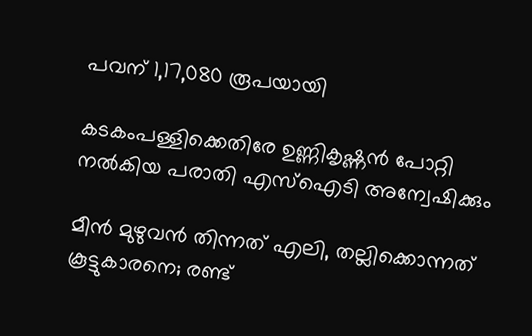പവന് 1,17,080 രൂപയായി

കടകംപള്ളിക്കെതിരേ ഉണ്ണികൃഷ്ണൻ പോറ്റി നൽകിയ പരാതി എസ്ഐടി അന്വേഷിക്കും

മീൻ മുഴുവൻ തിന്നത് എലി, തല്ലിക്കൊന്നത് കൂട്ടുകാരനെ; രണ്ട്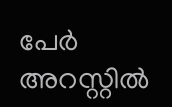പേർ അറസ്റ്റിൽ